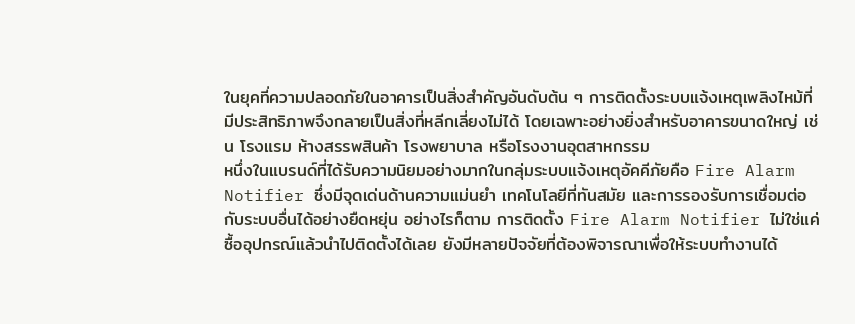ในยุคที่ความปลอดภัยในอาคารเป็นสิ่งสำคัญอันดับต้น ๆ การติดตั้งระบบแจ้งเหตุเพลิงไหม้ที่มีประสิทธิภาพจึงกลายเป็นสิ่งที่หลีกเลี่ยงไม่ได้ โดยเฉพาะอย่างยิ่งสำหรับอาคารขนาดใหญ่ เช่น โรงแรม ห้างสรรพสินค้า โรงพยาบาล หรือโรงงานอุตสาหกรรม
หนึ่งในแบรนด์ที่ได้รับความนิยมอย่างมากในกลุ่มระบบแจ้งเหตุอัคคีภัยคือ Fire Alarm Notifier ซึ่งมีจุดเด่นด้านความแม่นยำ เทคโนโลยีที่ทันสมัย และการรองรับการเชื่อมต่อกับระบบอื่นได้อย่างยืดหยุ่น อย่างไรก็ตาม การติดตั้ง Fire Alarm Notifier ไม่ใช่แค่ซื้ออุปกรณ์แล้วนำไปติดตั้งได้เลย ยังมีหลายปัจจัยที่ต้องพิจารณาเพื่อให้ระบบทำงานได้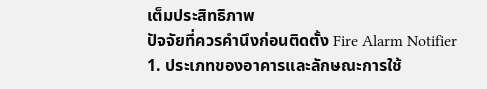เต็มประสิทธิภาพ
ปัจจัยที่ควรคำนึงก่อนติดตั้ง Fire Alarm Notifier
1. ประเภทของอาคารและลักษณะการใช้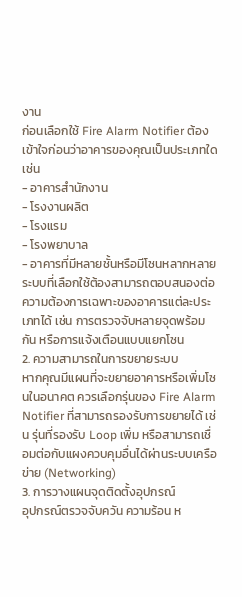งาน
ก่อนเลือกใช้ Fire Alarm Notifier ต้องเข้าใจก่อนว่าอาคารของคุณเป็นประเภทใด เช่น
- อาคารสำนักงาน
- โรงงานผลิต
- โรงแรม
- โรงพยาบาล
- อาคารที่มีหลายชั้นหรือมีโซนหลากหลาย
ระบบที่เลือกใช้ต้องสามารถตอบสนองต่อความต้องการเฉพาะของอาคารแต่ละประเภทได้ เช่น การตรวจจับหลายจุดพร้อมกัน หรือการแจ้งเตือนแบบแยกโซน
2. ความสามารถในการขยายระบบ
หากคุณมีแผนที่จะขยายอาคารหรือเพิ่มโซนในอนาคต ควรเลือกรุ่นของ Fire Alarm Notifier ที่สามารถรองรับการขยายได้ เช่น รุ่นที่รองรับ Loop เพิ่ม หรือสามารถเชื่อมต่อกับแผงควบคุมอื่นได้ผ่านระบบเครือข่าย (Networking)
3. การวางแผนจุดติดตั้งอุปกรณ์
อุปกรณ์ตรวจจับควัน ความร้อน ห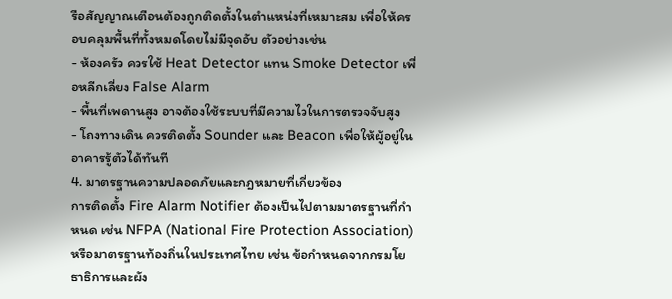รือสัญญาณเตือนต้องถูกติดตั้งในตำแหน่งที่เหมาะสม เพื่อให้ครอบคลุมพื้นที่ทั้งหมดโดยไม่มีจุดอับ ตัวอย่างเช่น
- ห้องครัว ควรใช้ Heat Detector แทน Smoke Detector เพื่อหลีกเลี่ยง False Alarm
- พื้นที่เพดานสูง อาจต้องใช้ระบบที่มีความไวในการตรวจจับสูง
- โถงทางเดิน ควรติดตั้ง Sounder และ Beacon เพื่อให้ผู้อยู่ในอาคารรู้ตัวได้ทันที
4. มาตรฐานความปลอดภัยและกฎหมายที่เกี่ยวข้อง
การติดตั้ง Fire Alarm Notifier ต้องเป็นไปตามมาตรฐานที่กำหนด เช่น NFPA (National Fire Protection Association) หรือมาตรฐานท้องถิ่นในประเทศไทย เช่น ข้อกำหนดจากกรมโยธาธิการและผัง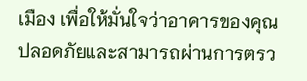เมือง เพื่อให้มั่นใจว่าอาคารของคุณปลอดภัยและสามารถผ่านการตรว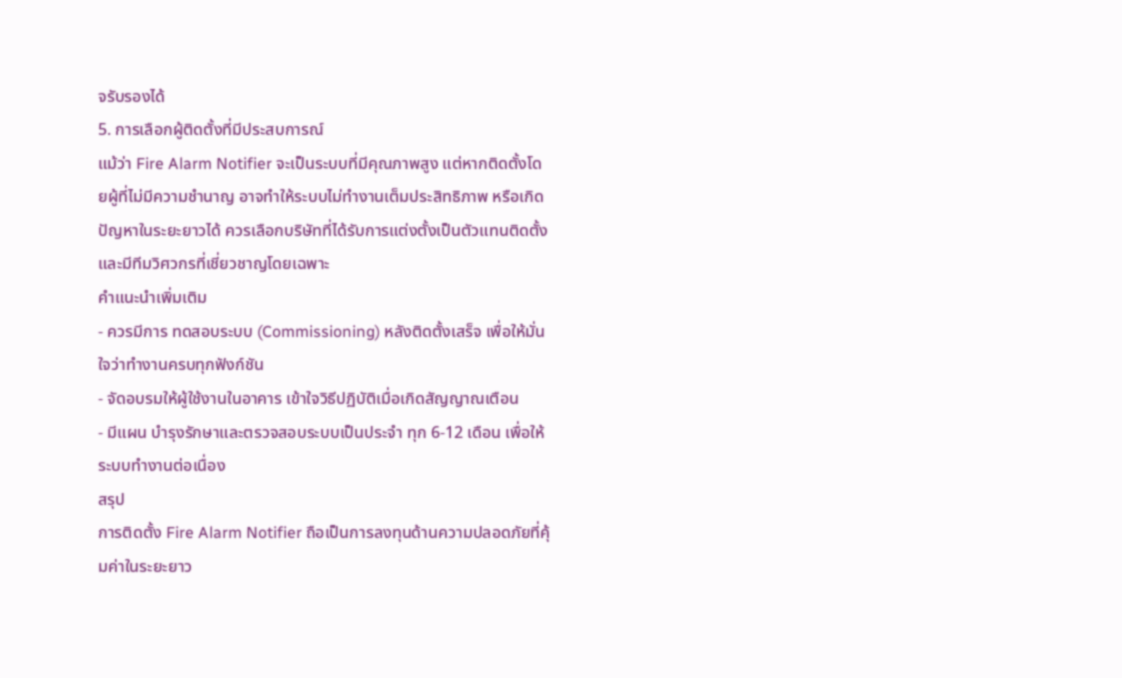จรับรองได้
5. การเลือกผู้ติดตั้งที่มีประสบการณ์
แม้ว่า Fire Alarm Notifier จะเป็นระบบที่มีคุณภาพสูง แต่หากติดตั้งโดยผู้ที่ไม่มีความชำนาญ อาจทำให้ระบบไม่ทำงานเต็มประสิทธิภาพ หรือเกิดปัญหาในระยะยาวได้ ควรเลือกบริษัทที่ได้รับการแต่งตั้งเป็นตัวแทนติดตั้ง และมีทีมวิศวกรที่เชี่ยวชาญโดยเฉพาะ
คำแนะนำเพิ่มเติม
- ควรมีการ ทดสอบระบบ (Commissioning) หลังติดตั้งเสร็จ เพื่อให้มั่นใจว่าทำงานครบทุกฟังก์ชัน
- จัดอบรมให้ผู้ใช้งานในอาคาร เข้าใจวิธีปฏิบัติเมื่อเกิดสัญญาณเตือน
- มีแผน บำรุงรักษาและตรวจสอบระบบเป็นประจำ ทุก 6-12 เดือน เพื่อให้ระบบทำงานต่อเนื่อง
สรุป
การติดตั้ง Fire Alarm Notifier ถือเป็นการลงทุนด้านความปลอดภัยที่คุ้มค่าในระยะยาว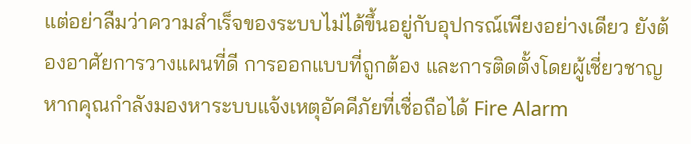แต่อย่าลืมว่าความสำเร็จของระบบไม่ได้ขึ้นอยู่กับอุปกรณ์เพียงอย่างเดียว ยังต้องอาศัยการวางแผนที่ดี การออกแบบที่ถูกต้อง และการติดตั้งโดยผู้เชี่ยวชาญ
หากคุณกำลังมองหาระบบแจ้งเหตุอัคคีภัยที่เชื่อถือได้ Fire Alarm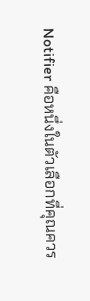Notifier คือหนึ่งในตัวเลือกที่คุณควร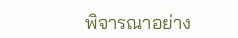พิจารณาอย่าง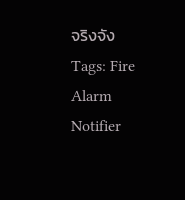จริงจัง
Tags: Fire Alarm Notifier